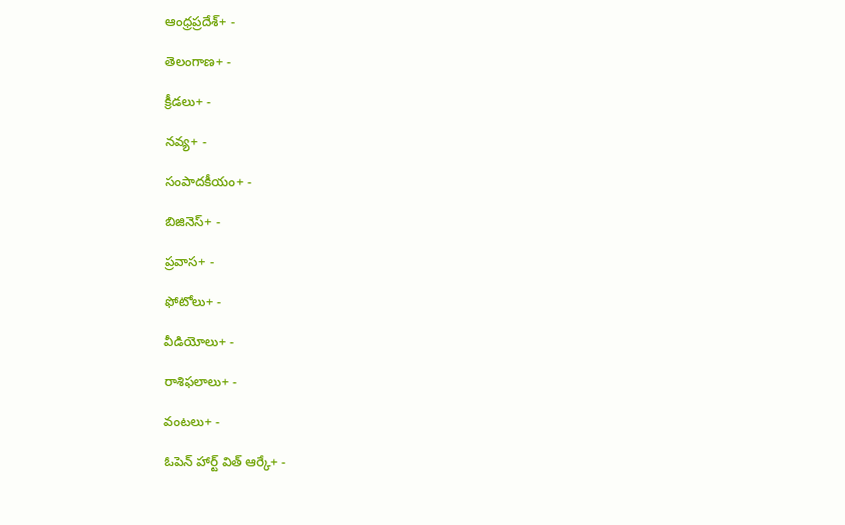ఆంధ్రప్రదేశ్+ -

తెలంగాణ+ -

క్రీడలు+ -

నవ్య+ -

సంపాదకీయం+ -

బిజినెస్+ -

ప్రవాస+ -

ఫోటోలు+ -

వీడియోలు+ -

రాశిఫలాలు+ -

వంటలు+ -

ఓపెన్ హార్ట్ విత్ ఆర్కే+ -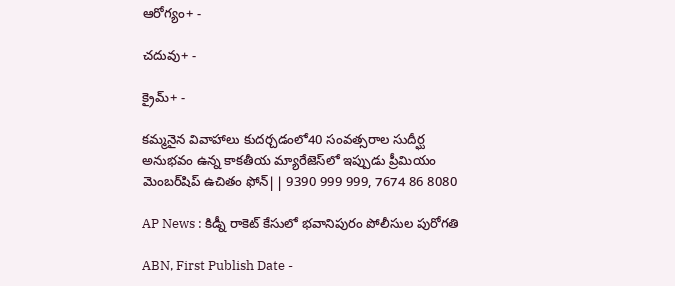ఆరోగ్యం+ -

చదువు+ -

క్రైమ్+ -

కమ్మనైన వివాహాలు కుదర్చడంలో40 సంవత్సరాల సుదీర్ఘ అనుభవం ఉన్న కాకతీయ మ్యారేజెస్‌లో ఇప్పుడు ప్రీమియం మెంబర్‌షిప్‌ ఉచితం ఫోన్|| 9390 999 999, 7674 86 8080

AP News : కిడ్నీ రాకెట్ కేసులో భవానిపురం పోలీసుల పురోగతి

ABN, First Publish Date -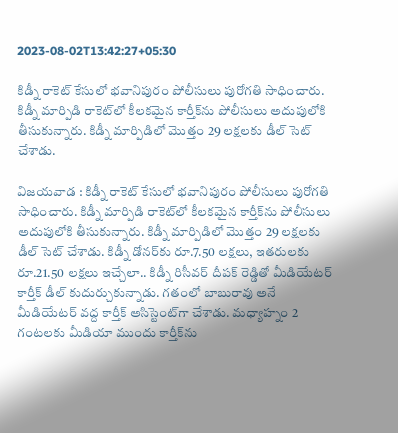2023-08-02T13:42:27+05:30

కిడ్నీ రాకెట్ కేసులో భవానిపురం పోలీసులు పురోగతి సాధించారు. కిడ్నీ మార్పిడి రాకెట్‌లో కీలకమైన కార్తీక్‌ను పోలీసులు అదుపులోకి తీసుకున్నారు. కిడ్నీ మార్పిడిలో మొత్తం 29 లక్షలకు డీల్ సెట్ చేశాడు.

విజయవాడ : కిడ్నీ రాకెట్ కేసులో భవానిపురం పోలీసులు పురోగతి సాధించారు. కిడ్నీ మార్పిడి రాకెట్‌లో కీలకమైన కార్తీక్‌ను పోలీసులు అదుపులోకి తీసుకున్నారు. కిడ్నీ మార్పిడిలో మొత్తం 29 లక్షలకు డీల్ సెట్ చేశాడు. కిడ్నీ డోనర్‌కు రూ.7.50 లక్షలు, ఇతరులకు రూ.21.50 లక్షలు ఇచ్చేలా.. కిడ్నీ రిసీవర్ దీపక్ రెడ్డితో మీడియేటర్ కార్తీక్ డీల్ కుదుర్చుకున్నాడు. గతంలో బాబురావు అనే మీడియేటర్ వద్ద కార్తీక్ అసిస్టెంట్‌గా చేశాడు. మధ్యాహ్నం 2 గంటలకు మీడియా ముందు కార్తీక్‌ను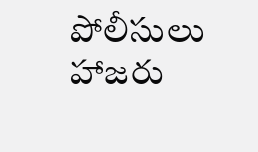పోలీసులు హాజరు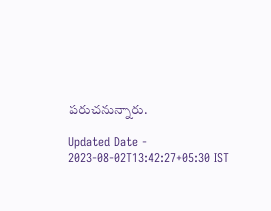పరుచనున్నారు.

Updated Date - 2023-08-02T13:42:27+05:30 IST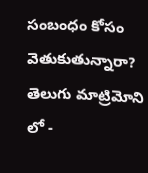సంబంధం కోసం వెతుకుతున్నారా? తెలుగు మాట్రిమోని లో -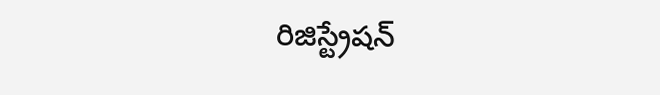రిజిస్ట్రేషన్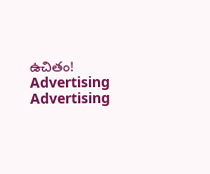ఉచితం!
Advertising
Advertising